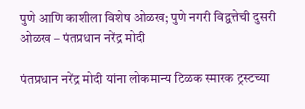पुणे आणि काशीला विशेष ओळख; पुणे नगरी विद्वत्तेची दुसरी ओळख – पंतप्रधान नरेंद्र मोदी

पंतप्रधान नरेंद्र मोदी यांना लोकमान्य टिळक स्मारक ट्रस्टच्या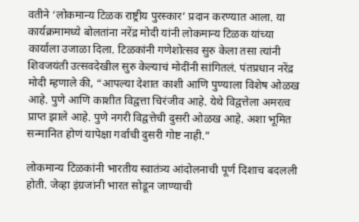वतीने ‘लोकमान्य टिळक राष्ट्रीय पुरस्कार’ प्रदान करण्यात आला. या कार्यक्रमामध्ये बोलतांना नरेंद्र मोदी यांनी लोकमान्य टिळक यांच्या कार्याला उजाळा दिला. टिळकांनी गणेशोत्सव सुरु केला तसा त्यांनी शिवजयंती उत्सवदेखील सुरु केल्याचं मोदींनी सांगितलं. पंतप्रधान नरेंद्र मोदी म्हणाले की, “आपल्या देशात काशी आणि पुण्याला विशेष ओळख आहे. पुणे आणि काशीत विद्वत्ता चिरंजीव आहे. येथे विद्वत्तेला अमरत्व प्राप्त झाले आहे. पुणे नगरी विद्वत्तेची दुसरी ओळख आहे. अशा भूमित सन्मानित होणं यापेक्षा गर्वाची दुसरी गोष्ट नाही.”

लोकमान्य टिळकांनी भारतीय स्वातंत्र्य आंदोलनाची पूर्ण दिशाच बदलली होती. जेव्हा इंग्रजांनी भारत सोडून जाण्याची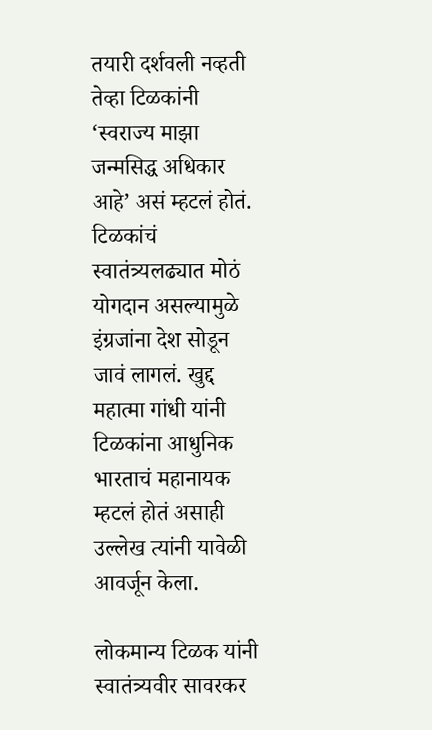तयारी दर्शवली नव्हती तेव्हा टिळकांनी ‘स्वराज्य माझा जन्मसिद्ध अधिकार आहे’ असं म्हटलं होतं. टिळकांचं स्वातंत्र्यलढ्यात मोठं योगदान असल्यामुळे इंग्रजांना देश सोडून जावं लागलं. खुद्द महात्मा गांधी यांनी टिळकांना आधुनिक भारताचं महानायक म्हटलं होतं असाही उल्लेख त्यांनी यावेळी आवर्जून केला.

लोकमान्य टिळक यांनी स्वातंत्र्यवीर सावरकर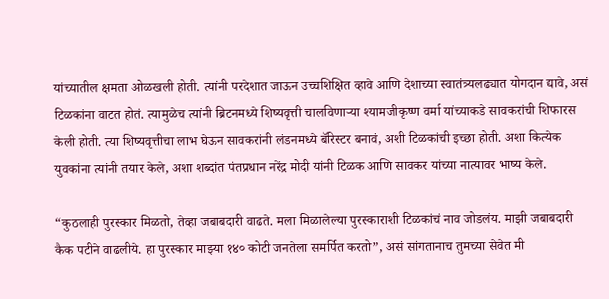यांच्यातील क्षमता ओळखली होती. त्यांनी परदेशात जाऊन उच्चशिक्षित व्हावे आणि देशाच्या स्वातंत्र्यलढ्यात योगदान द्यावे, असं टिळकांना वाटत होतं. त्यामुळेच त्यांनी ब्रिटनमध्ये शिष्यवृत्ती चालविणाऱ्या श्यामजीकृष्ण वर्मा यांच्याकडे सावकरांची शिफारस केली होती. त्या शिष्यवृत्तीचा लाभ घेऊन सावकरांनी लंडनमध्ये बॅरिस्टर बनावं, अशी टिळकांची इच्छा होती. अशा कित्येक युवकांना त्यांनी तयार केले, अशा शब्दांत पंतप्रधान नरेंद्र मोदी यांनी टिळक आणि सावकर यांच्या नात्यावर भाष्य केले.

“कुठलाही पुरस्कार मिळतो, तेव्हा जबाबदारी वाढते. मला मिळालेल्या पुरस्काराशी टिळकांचं नाव जोडलंय. माझी जबाबदारी कैक पटीने वाढलीये. हा पुरस्कार माझ्या १४० कोटी जनतेला समर्पित करतो”, असं सांगतानाच तुमच्या सेवेत मी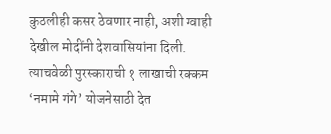कुठलीही कसर ठेवणार नाही, अशी ग्वाही देखील मोदींनी देशवासियांना दिली. त्याचवेळी पुरस्काराची १ लाखाची रक्कम ‘नमामे गंगे’ योजनेसाठी देत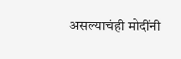असल्याचंही मोदींनी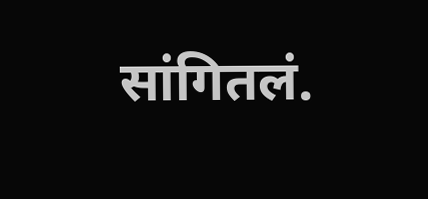सांगितलं.